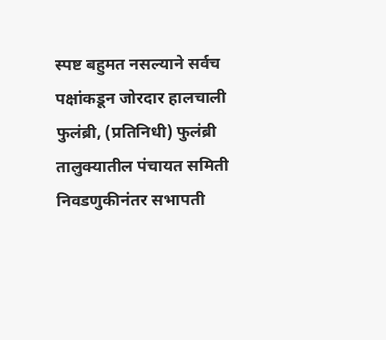स्पष्ट बहुमत नसल्याने सर्वच पक्षांकडून जोरदार हालचाली
फुलंब्री, (प्रतिनिधी) फुलंब्री तालुक्यातील पंचायत समिती निवडणुकीनंतर सभापती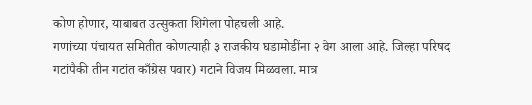कोण होणार, याबाबत उत्सुकता शिगेला पोहचली आहे.
गणांच्या पंचायत समितीत कोणत्याही ३ राजकीय घडामोडींना २ वेग आला आहे. जिल्हा परिषद गटांपैकी तीन गटांत काँग्रेस पवार) गटाने विजय मिळवला. मात्र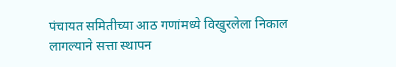पंचायत समितीच्या आठ गणांमध्ये विखुरलेला निकाल लागल्याने सत्ता स्थापन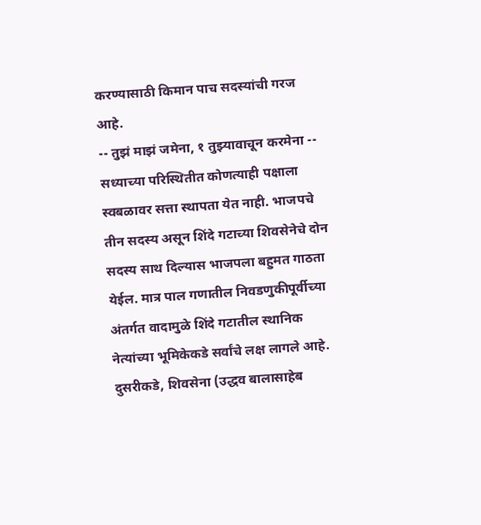करण्यासाठी किमान पाच सदस्यांची गरज आहे.
-- तुझं माझं जमेना, १ तुझ्यावाचून करमेना --
सध्याच्या परिस्थितीत कोणत्याही पक्षाला स्वबळावर सत्ता स्थापता येत नाही. भाजपचे तीन सदस्य असून शिंदे गटाच्या शिवसेनेचे दोन सदस्य साथ दिल्यास भाजपला बहुमत गाठता येईल. मात्र पाल गणातील निवडणुकीपूर्वीच्या अंतर्गत वादामुळे शिंदे गटातील स्थानिक नेत्यांच्या भूमिकेकडे सर्वांचे लक्ष लागले आहे. दुसरीकडे, शिवसेना (उद्धव बालासाहेब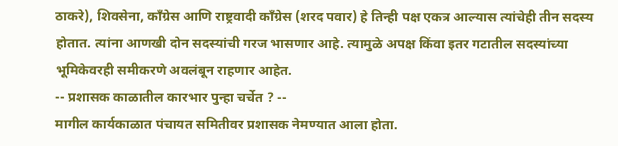ठाकरे), शिवसेना, काँग्रेस आणि राष्ट्रवादी काँग्रेस (शरद पवार) हे तिन्ही पक्ष एकत्र आल्यास त्यांचेही तीन सदस्य होतात. त्यांना आणखी दोन सदस्यांची गरज भासणार आहे. त्यामुळे अपक्ष किंवा इतर गटातील सदस्यांच्या भूमिकेवरही समीकरणे अवलंबून राहणार आहेत.
-- प्रशासक काळातील कारभार पुन्हा चर्चेत ? --
मागील कार्यकाळात पंचायत समितीवर प्रशासक नेमण्यात आला होता.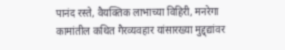पानंद रस्ते, वैयक्तिक लाभाच्या विहिरी, मनरेगा कामांतील कथित गैरव्यवहार यांसारख्या मुद्द्द्यांवर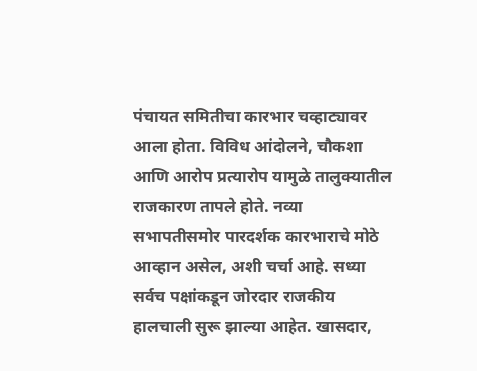पंचायत समितीचा कारभार चव्हाट्यावर आला होता. विविध आंदोलने, चौकशा आणि आरोप प्रत्यारोप यामुळे तालुक्यातील राजकारण तापले होते. नव्या सभापतीसमोर पारदर्शक कारभाराचे मोठे आव्हान असेल, अशी चर्चा आहे. सध्या सर्वच पक्षांकडून जोरदार राजकीय हालचाली सुरू झाल्या आहेत. खासदार,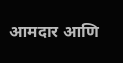आमदार आणि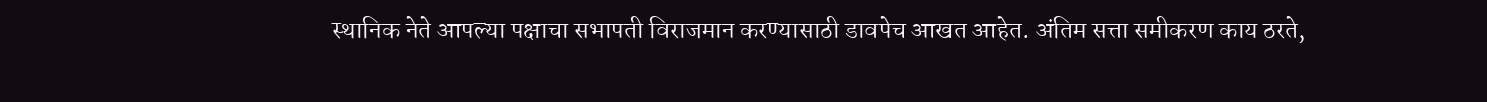स्थानिक नेते आपल्या पक्षाचा सभापती विराजमान करण्यासाठी डावपेच आखत आहेत. अंतिम सत्ता समीकरण काय ठरते,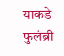याकडे फुलंब्री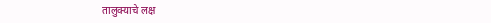तालुक्याचे लक्ष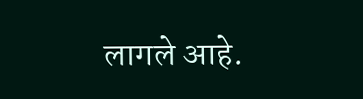लागले आहे.